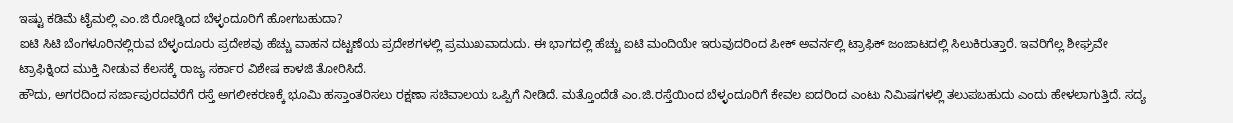ಇಷ್ಟು ಕಡಿಮೆ ಟೈಮಲ್ಲಿ ಎಂ.ಜಿ ರೋಡ್ನಿಂದ ಬೆಳ್ಳಂದೂರಿಗೆ ಹೋಗಬಹುದಾ?
ಐಟಿ ಸಿಟಿ ಬೆಂಗಳೂರಿನಲ್ಲಿರುವ ಬೆಳ್ಳಂದೂರು ಪ್ರದೇಶವು ಹೆಚ್ಚು ವಾಹನ ದಟ್ಟಣೆಯ ಪ್ರದೇಶಗಳಲ್ಲಿ ಪ್ರಮುಖವಾದುದು. ಈ ಭಾಗದಲ್ಲಿ ಹೆಚ್ಚು ಐಟಿ ಮಂದಿಯೇ ಇರುವುದರಿಂದ ಪೀಕ್ ಅವರ್ನಲ್ಲಿ ಟ್ರಾಫಿಕ್ ಜಂಜಾಟದಲ್ಲಿ ಸಿಲುಕಿರುತ್ತಾರೆ. ಇವರಿಗೆಲ್ಲ ಶೀಘ್ರವೇ ಟ್ರಾಫಿಕ್ನಿಂದ ಮುಕ್ತಿ ನೀಡುವ ಕೆಲಸಕ್ಕೆ ರಾಜ್ಯ ಸರ್ಕಾರ ವಿಶೇಷ ಕಾಳಜಿ ತೋರಿಸಿದೆ.
ಹೌದು, ಅಗರದಿಂದ ಸರ್ಜಾಪುರದವರೆಗೆ ರಸ್ತೆ ಅಗಲೀಕರಣಕ್ಕೆ ಭೂಮಿ ಹಸ್ತಾಂತರಿಸಲು ರಕ್ಷಣಾ ಸಚಿವಾಲಯ ಒಪ್ಪಿಗೆ ನೀಡಿದೆ. ಮತ್ತೊಂದೆಡೆ ಎಂ.ಜಿ.ರಸ್ತೆಯಿಂದ ಬೆಳ್ಳಂದೂರಿಗೆ ಕೇವಲ ಐದರಿಂದ ಎಂಟು ನಿಮಿಷಗಳಲ್ಲಿ ತಲುಪಬಹುದು ಎಂದು ಹೇಳಲಾಗುತ್ತಿದೆ. ಸದ್ಯ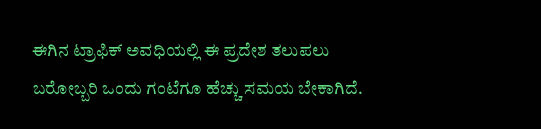ಈಗಿನ ಟ್ರಾಫಿಕ್ ಅವಧಿಯಲ್ಲಿ ಈ ಪ್ರದೇಶ ತಲುಪಲು ಬರೋಬ್ಬರಿ ಒಂದು ಗಂಟೆಗೂ ಹೆಚ್ಚು ಸಮಯ ಬೇಕಾಗಿದೆ.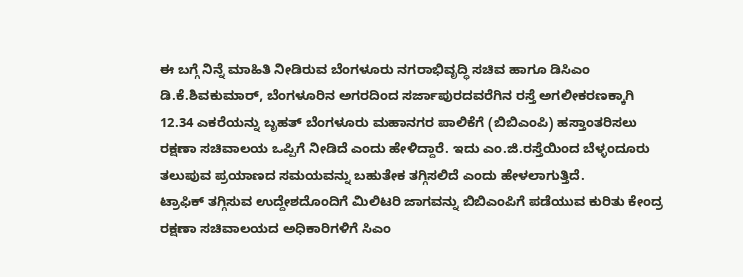ಈ ಬಗ್ಗೆ ನಿನ್ನೆ ಮಾಹಿತಿ ನೀಡಿರುವ ಬೆಂಗಳೂರು ನಗರಾಭಿವೃದ್ಧಿ ಸಚಿವ ಹಾಗೂ ಡಿಸಿಎಂ ಡಿ.ಕೆ.ಶಿವಕುಮಾರ್, ಬೆಂಗಳೂರಿನ ಅಗರದಿಂದ ಸರ್ಜಾಪುರದವರೆಗಿನ ರಸ್ತೆ ಅಗಲೀಕರಣಕ್ಕಾಗಿ 12.34 ಎಕರೆಯನ್ನು ಬೃಹತ್ ಬೆಂಗಳೂರು ಮಹಾನಗರ ಪಾಲಿಕೆಗೆ (ಬಿಬಿಎಂಪಿ) ಹಸ್ತಾಂತರಿಸಲು ರಕ್ಷಣಾ ಸಚಿವಾಲಯ ಒಪ್ಪಿಗೆ ನೀಡಿದೆ ಎಂದು ಹೇಳಿದ್ದಾರೆ. ಇದು ಎಂ.ಜಿ.ರಸ್ತೆಯಿಂದ ಬೆಳ್ಳಂದೂರು ತಲುಪುವ ಪ್ರಯಾಣದ ಸಮಯವನ್ನು ಬಹುತೇಕ ತಗ್ಗಿಸಲಿದೆ ಎಂದು ಹೇಳಲಾಗುತ್ತಿದೆ.
ಟ್ರಾಫಿಕ್ ತಗ್ಗಿಸುವ ಉದ್ದೇಶದೊಂದಿಗೆ ಮಿಲಿಟರಿ ಜಾಗವನ್ನು ಬಿಬಿಎಂಪಿಗೆ ಪಡೆಯುವ ಕುರಿತು ಕೇಂದ್ರ ರಕ್ಷಣಾ ಸಚಿವಾಲಯದ ಅಧಿಕಾರಿಗಳಿಗೆ ಸಿಎಂ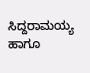ಸಿದ್ದರಾಮಯ್ಯ ಹಾಗೂ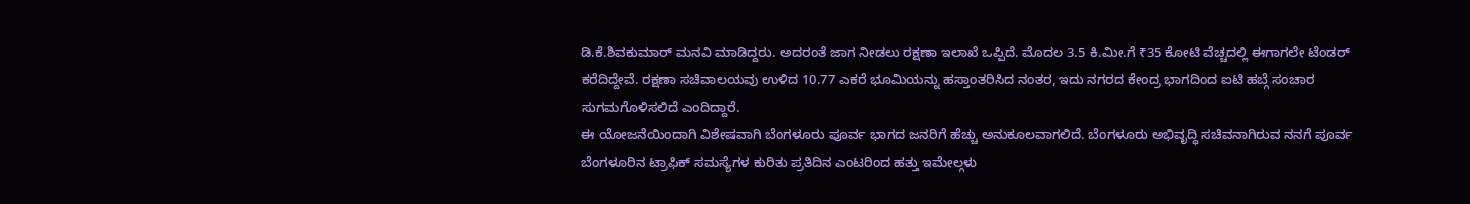ಡಿ.ಕೆ.ಶಿವಕುಮಾರ್ ಮನವಿ ಮಾಡಿದ್ದರು. ಅದರಂತೆ ಜಾಗ ನೀಡಲು ರಕ್ಷಣಾ ಇಲಾಖೆ ಒಪ್ಪಿದೆ. ಮೊದಲ 3.5 ಕಿ.ಮೀ.ಗೆ ₹35 ಕೋಟಿ ವೆಚ್ಚದಲ್ಲಿ ಈಗಾಗಲೇ ಟೆಂಡರ್ ಕರೆದಿದ್ದೇವೆ. ರಕ್ಷಣಾ ಸಚಿವಾಲಯವು ಉಳಿದ 10.77 ಎಕರೆ ಭೂಮಿಯನ್ನು ಹಸ್ತಾಂತರಿಸಿದ ನಂತರ, ಇದು ನಗರದ ಕೇಂದ್ರ ಭಾಗದಿಂದ ಐಟಿ ಹಬ್ಗೆ ಸಂಚಾರ ಸುಗಮಗೊಳಿಸಲಿದೆ ಎಂದಿದ್ದಾರೆ.
ಈ ಯೋಜನೆಯಿಂದಾಗಿ ವಿಶೇಷವಾಗಿ ಬೆಂಗಳೂರು ಪೂರ್ವ ಭಾಗದ ಜನರಿಗೆ ಹೆಚ್ಚು ಅನುಕೂಲವಾಗಲಿದೆ. ಬೆಂಗಳೂರು ಅಭಿವೃದ್ಧಿ ಸಚಿವನಾಗಿರುವ ನನಗೆ ಪೂರ್ವ ಬೆಂಗಳೂರಿನ ಟ್ರಾಫಿಕ್ ಸಮಸ್ಯೆಗಳ ಕುರಿತು ಪ್ರತಿದಿನ ಎಂಟರಿಂದ ಹತ್ತು ಇಮೇಲ್ಗಳು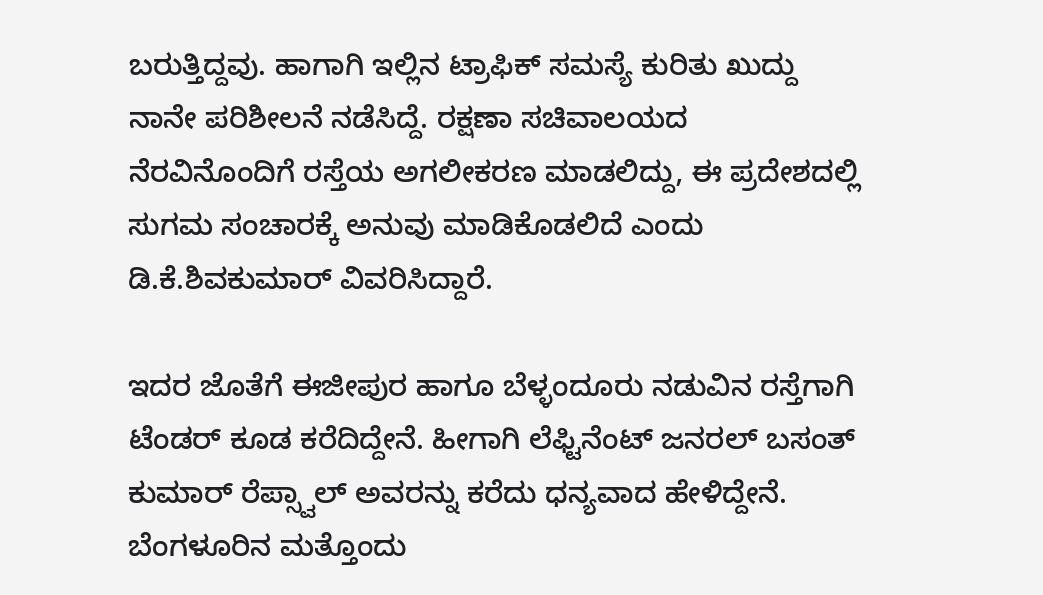ಬರುತ್ತಿದ್ದವು. ಹಾಗಾಗಿ ಇಲ್ಲಿನ ಟ್ರಾಫಿಕ್ ಸಮಸ್ಯೆ ಕುರಿತು ಖುದ್ದು ನಾನೇ ಪರಿಶೀಲನೆ ನಡೆಸಿದ್ದೆ. ರಕ್ಷಣಾ ಸಚಿವಾಲಯದ ನೆರವಿನೊಂದಿಗೆ ರಸ್ತೆಯ ಅಗಲೀಕರಣ ಮಾಡಲಿದ್ದು, ಈ ಪ್ರದೇಶದಲ್ಲಿ ಸುಗಮ ಸಂಚಾರಕ್ಕೆ ಅನುವು ಮಾಡಿಕೊಡಲಿದೆ ಎಂದು ಡಿ.ಕೆ.ಶಿವಕುಮಾರ್ ವಿವರಿಸಿದ್ದಾರೆ.

ಇದರ ಜೊತೆಗೆ ಈಜೀಪುರ ಹಾಗೂ ಬೆಳ್ಳಂದೂರು ನಡುವಿನ ರಸ್ತೆಗಾಗಿ ಟೆಂಡರ್ ಕೂಡ ಕರೆದಿದ್ದೇನೆ. ಹೀಗಾಗಿ ಲೆಫ್ಟಿನೆಂಟ್ ಜನರಲ್ ಬಸಂತ್ ಕುಮಾರ್ ರೆಪ್ಸ್ವಾಲ್ ಅವರನ್ನು ಕರೆದು ಧನ್ಯವಾದ ಹೇಳಿದ್ದೇನೆ. ಬೆಂಗಳೂರಿನ ಮತ್ತೊಂದು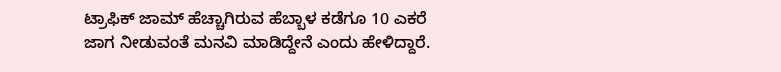ಟ್ರಾಫಿಕ್ ಜಾಮ್ ಹೆಚ್ಚಾಗಿರುವ ಹೆಬ್ಬಾಳ ಕಡೆಗೂ 10 ಎಕರೆ ಜಾಗ ನೀಡುವಂತೆ ಮನವಿ ಮಾಡಿದ್ದೇನೆ ಎಂದು ಹೇಳಿದ್ದಾರೆ.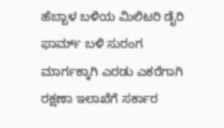ಹೆಬ್ಬಾಳ ಬಳಿಯ ಮಿಲಿಟರಿ ಡೈರಿ ಫಾರ್ಮ್ ಬಳಿ ಸುರಂಗ ಮಾರ್ಗಕ್ಕಾಗಿ ಎರಡು ಎಕರೆಗಾಗಿ ರಕ್ಷಣಾ ಇಲಾಖೆಗೆ ಸರ್ಕಾರ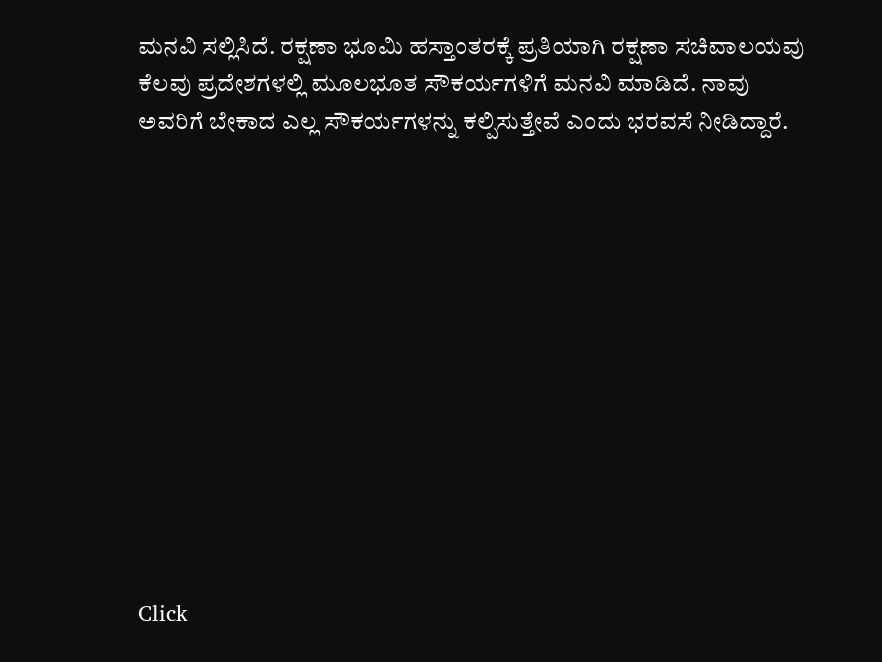ಮನವಿ ಸಲ್ಲಿಸಿದೆ. ರಕ್ಷಣಾ ಭೂಮಿ ಹಸ್ತಾಂತರಕ್ಕೆ ಪ್ರತಿಯಾಗಿ ರಕ್ಷಣಾ ಸಚಿವಾಲಯವು ಕೆಲವು ಪ್ರದೇಶಗಳಲ್ಲಿ ಮೂಲಭೂತ ಸೌಕರ್ಯಗಳಿಗೆ ಮನವಿ ಮಾಡಿದೆ. ನಾವು ಅವರಿಗೆ ಬೇಕಾದ ಎಲ್ಲ ಸೌಕರ್ಯಗಳನ್ನು ಕಲ್ಪಿಸುತ್ತೇವೆ ಎಂದು ಭರವಸೆ ನೀಡಿದ್ದಾರೆ.












Click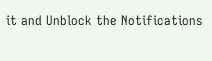it and Unblock the Notifications